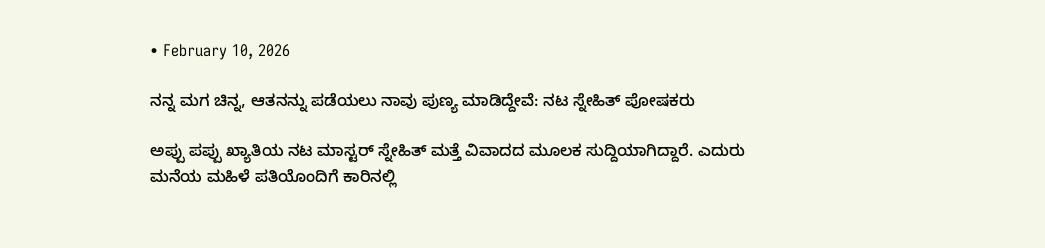• February 10, 2026

ನನ್ನ ಮಗ ಚಿನ್ನ, ಆತನನ್ನು ಪಡೆಯಲು ನಾವು ಪುಣ್ಯ ಮಾಡಿದ್ದೇವೆ: ನಟ ಸ್ನೇಹಿತ್ ಪೋಷಕರು

ಅಪ್ಪು ಪಪ್ಪು ಖ್ಯಾತಿಯ ನಟ ಮಾಸ್ಟರ್ ಸ್ನೇಹಿತ್ ಮತ್ತೆ ವಿವಾದದ ಮೂಲಕ ಸುದ್ದಿಯಾಗಿದ್ದಾರೆ. ಎದುರು ಮನೆಯ ಮಹಿಳೆ ಪತಿಯೊಂದಿಗೆ ಕಾರಿನಲ್ಲಿ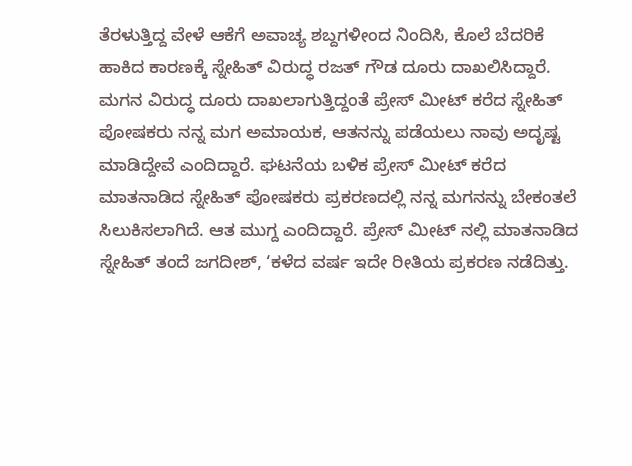ತೆರಳುತ್ತಿದ್ದ ವೇಳೆ ಆಕೆಗೆ ಅವಾಚ್ಯ ಶಬ್ದಗಳೀಂದ ನಿಂದಿಸಿ, ಕೊಲೆ ಬೆದರಿಕೆ ಹಾಕಿದ ಕಾರಣಕ್ಕೆ ಸ್ನೇಹಿತ್ ವಿರುದ್ಧ ರಜತ್ ಗೌಡ ದೂರು ದಾಖಲಿಸಿದ್ದಾರೆ. ಮಗನ ವಿರುದ್ಧ ದೂರು ದಾಖಲಾಗುತ್ತಿದ್ದಂತೆ ಪ್ರೇಸ್ ಮೀಟ್ ಕರೆದ ಸ್ನೇಹಿತ್ ಪೋಷಕರು ನನ್ನ ಮಗ ಅಮಾಯಕ, ಆತನನ್ನು ಪಡೆಯಲು ನಾವು ಅದೃಷ್ಟ ಮಾಡಿದ್ದೇವೆ ಎಂದಿದ್ದಾರೆ. ಘಟನೆಯ ಬಳಿಕ ಪ್ರೇಸ್ ಮೀಟ್ ಕರೆದ ಮಾತನಾಡಿದ ಸ್ನೇಹಿತ್ ಪೋಷಕರು ಪ್ರಕರಣದಲ್ಲಿ ನನ್ನ ಮಗನನ್ನು ಬೇಕಂತಲೆ ಸಿಲುಕಿಸಲಾಗಿದೆ. ಆತ ಮುಗ್ದ ಎಂದಿದ್ದಾರೆ. ಪ್ರೇಸ್ ಮೀಟ್ ನಲ್ಲಿ ಮಾತನಾಡಿದ ಸ್ನೇಹಿತ್ ತಂದೆ ಜಗದೀಶ್, ‘ಕಳೆದ ವರ್ಷ ಇದೇ ರೀತಿಯ ಪ್ರಕರಣ ನಡೆದಿತ್ತು.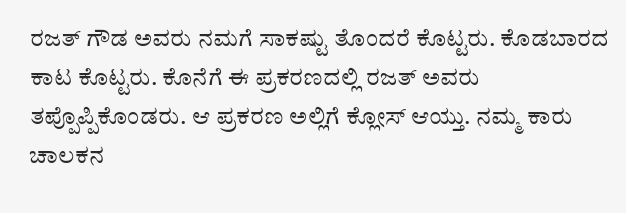ರಜತ್ ಗೌಡ ಅವರು ನಮಗೆ ಸಾಕಷ್ಟು ತೊಂದರೆ ಕೊಟ್ಟರು. ಕೊಡಬಾರದ ಕಾಟ ಕೊಟ್ಟರು. ಕೊನೆಗೆ ಈ ಪ್ರಕರಣದಲ್ಲಿ ರಜತ್ ಅವರು ತಪ್ಪೊಪ್ಪಿಕೊಂಡರು. ಆ ಪ್ರಕರಣ ಅಲ್ಲಿಗೆ ಕ್ಲೋಸ್ ಆಯ್ತು. ನಮ್ಮ ಕಾರು ಚಾಲಕನ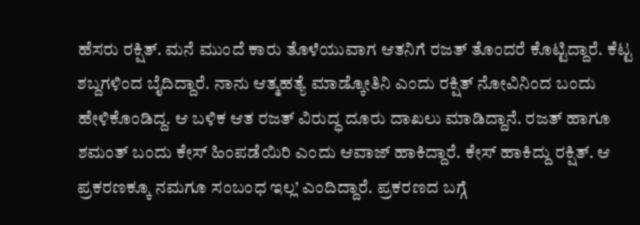ಹೆಸರು ರಕ್ಷಿತ್. ಮನೆ ಮುಂದೆ ಕಾರು ತೊಳೆಯುವಾಗ ಆತನಿಗೆ ರಜತ್ ತೊಂದರೆ ಕೊಟ್ಟಿದ್ದಾರೆ. ಕೆಟ್ಟ ಶಬ್ದಗಳಿಂದ ಬೈದಿದ್ದಾರೆ. ನಾನು ಆತ್ಮಹತ್ಯೆ ಮಾಡ್ಕೋತಿನಿ ಎಂದು ರಕ್ಷಿತ್ ನೋವಿನಿಂದ ಬಂದು ಹೇಳಿಕೊಂಡಿದ್ದ. ಆ ಬಳಿಕ ಆತ ರಜತ್ ವಿರುದ್ಧ ದೂರು ದಾಖಲು ಮಾಡಿದ್ದಾನೆ. ರಜತ್ ಹಾಗೂ ಶಮಂತ್ ಬಂದು ಕೇಸ್ ಹಿಂಪಡೆಯಿರಿ ಎಂದು ಆವಾಜ್ ಹಾಕಿದ್ದಾರೆ. ಕೇಸ್ ಹಾಕಿದ್ದು ರಕ್ಷಿತ್. ಆ ಪ್ರಕರಣಕ್ಕೂ ನಮಗೂ ಸಂಬಂಧ ಇಲ್ಲ’ ಎಂದಿದ್ದಾರೆ. ಪ್ರಕರಣದ ಬಗ್ಗೆ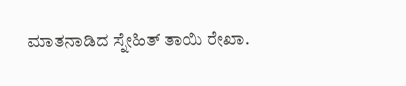ಮಾತನಾಡಿದ ಸ್ನೇಹಿತ್ ತಾಯಿ ರೇಖಾ.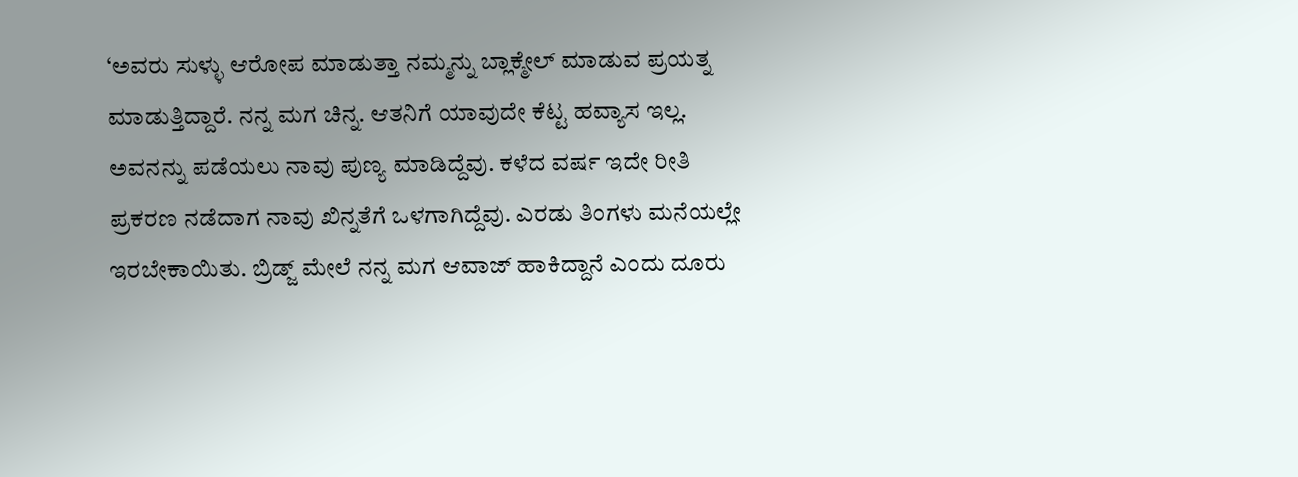‘ಅವರು ಸುಳ್ಳು ಆರೋಪ ಮಾಡುತ್ತಾ ನಮ್ಮನ್ನು ಬ್ಲಾಕ್ಮೇಲ್ ಮಾಡುವ ಪ್ರಯತ್ನ ಮಾಡುತ್ತಿದ್ದಾರೆ. ನನ್ನ ಮಗ ಚಿನ್ನ. ಆತನಿಗೆ ಯಾವುದೇ ಕೆಟ್ಟ ಹವ್ಯಾಸ ಇಲ್ಲ. ಅವನನ್ನು ಪಡೆಯಲು ನಾವು ಪುಣ್ಯ ಮಾಡಿದ್ದೆವು. ಕಳೆದ ವರ್ಷ ಇದೇ ರೀತಿ ಪ್ರಕರಣ ನಡೆದಾಗ ನಾವು ಖಿನ್ನತೆಗೆ ಒಳಗಾಗಿದ್ದೆವು. ಎರಡು ತಿಂಗಳು ಮನೆಯಲ್ಲೇ ಇರಬೇಕಾಯಿತು. ಬ್ರಿಡ್ಜ್ ಮೇಲೆ ನನ್ನ ಮಗ ಆವಾಜ್ ಹಾಕಿದ್ದಾನೆ ಎಂದು ದೂರು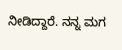ನೀಡಿದ್ದಾರೆ. ನನ್ನ ಮಗ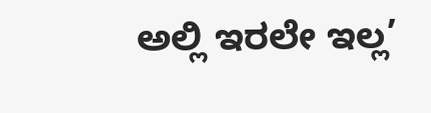ಅಲ್ಲಿ ಇರಲೇ ಇಲ್ಲ’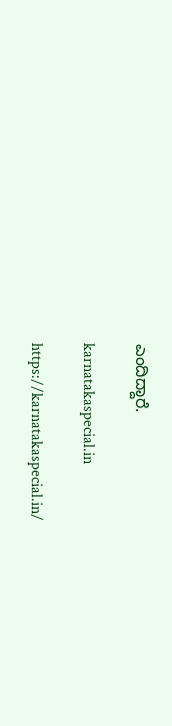ಎಂದಿದ್ದಾರೆ.

karnatakaspecial.in

https://karnatakaspecial.in/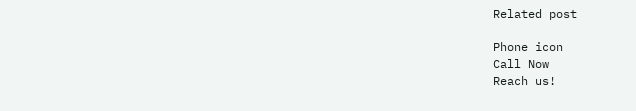Related post

Phone icon
Call Now
Reach us!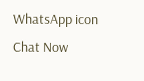WhatsApp icon
Chat Now